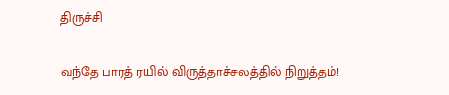திருச்சி

வந்தே பாரத் ரயில் விருத்தாச்சலத்தில் நிறுத்தம்!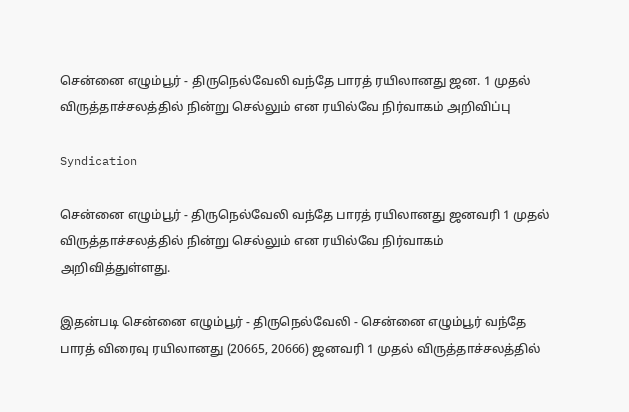சென்னை எழும்பூர் - திருநெல்வேலி வந்தே பாரத் ரயிலானது ஜன. 1 முதல் விருத்தாச்சலத்தில் நின்று செல்லும் என ரயில்வே நிர்வாகம் அறிவிப்பு

Syndication

சென்னை எழும்பூர் - திருநெல்வேலி வந்தே பாரத் ரயிலானது ஜனவரி 1 முதல் விருத்தாச்சலத்தில் நின்று செல்லும் என ரயில்வே நிர்வாகம் அறிவித்துள்ளது.

இதன்படி சென்னை எழும்பூர் - திருநெல்வேலி - சென்னை எழும்பூர் வந்தே பாரத் விரைவு ரயிலானது (20665, 20666) ஜனவரி 1 முதல் விருத்தாச்சலத்தில்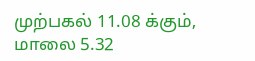முற்பகல் 11.08 க்கும், மாலை 5.32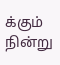க்கும் நின்று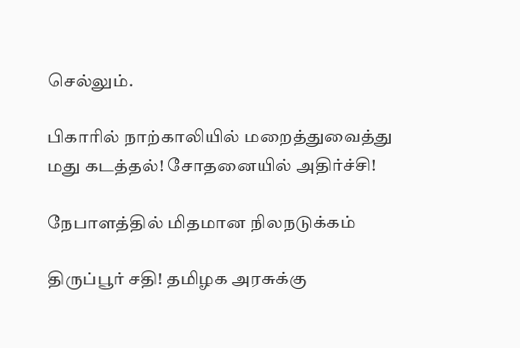செல்லும்.

பிகாரில் நாற்காலியில் மறைத்துவைத்து மது கடத்தல்! சோதனையில் அதிர்ச்சி!

நேபாளத்தில் மிதமான நிலநடுக்கம்

திருப்பூர் சதி! தமிழக அரசுக்கு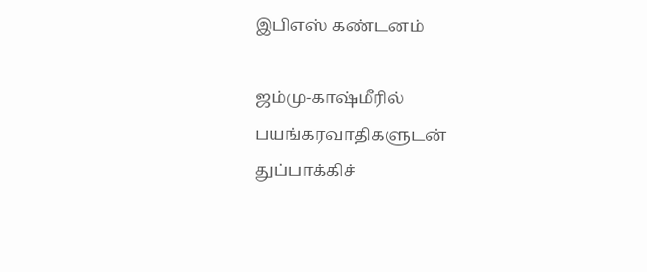இபிஎஸ் கண்டனம்

ஜம்மு-காஷ்மீரில் பயங்கரவாதிகளுடன் துப்பாக்கிச்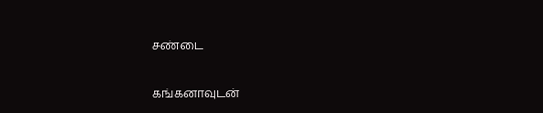சண்டை

கங்கனாவுடன்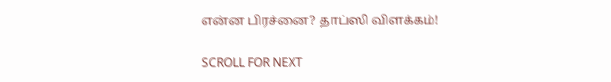என்ன பிரச்னை? தாப்ஸி விளக்கம்!

SCROLL FOR NEXT